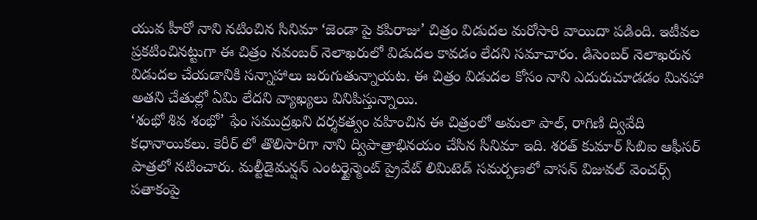యువ హీరో నాని నటించిన సినిమా ‘జెండా పై కపిరాజు’ చిత్రం విడుదల మరోసారి వాయిదా పడింది. ఇటీవల ప్రకటించినట్టుగా ఈ చిత్రం నవంబర్ నెలాఖరులో విడుదల కావడం లేదని సమాచారం. డిసెంబర్ నెలాఖరున విడుదల చేయడానికి సన్నాహాలు జరుగుతున్నాయట. ఈ చిత్రం విడుదల కోసం నాని ఎదురుచూడడం మినహా అతని చేతుల్లో ఏమి లేదని వ్యాఖ్యలు వినిపిస్తున్నాయి.
‘శంభో శివ శంభో’ ఫేం సముద్రఖని దర్శకత్వం వహించిన ఈ చిత్రంలో అమలా పాల్, రాగిణి ద్వివేది కధానాయికలు. కెరీర్ లో తొలిసారిగా నాని ద్విపాత్రాభినయం చేసిన సినిమా ఇది. శరత్ కుమార్ సిబిఐ ఆఫీసర్ పాత్రలో నటించారు. మల్టీడైమన్షన్ ఎంటర్టైన్మెంట్ ప్రైవేట్ లిమిటెడ్ సమర్పణలో వాసన్ విజువల్ వెంచర్స్ పతాకంపై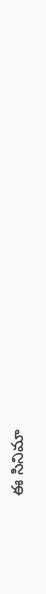ఈ సినిమా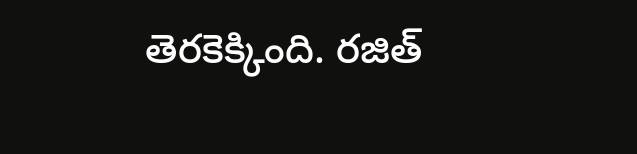తెరకెక్కింది. రజిత్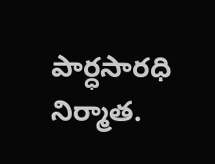పార్ధసారధి నిర్మాత.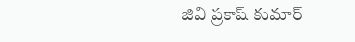జివి ప్రకాష్ కుమార్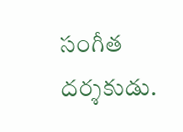సంగీత దర్శకుడు.